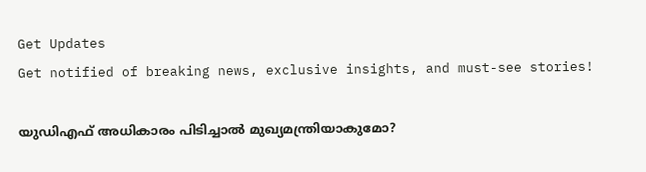Get Updates
Get notified of breaking news, exclusive insights, and must-see stories!

യുഡിഎഫ് അധികാരം പിടിച്ചാൽ മുഖ്യമന്ത്രിയാകുമോ?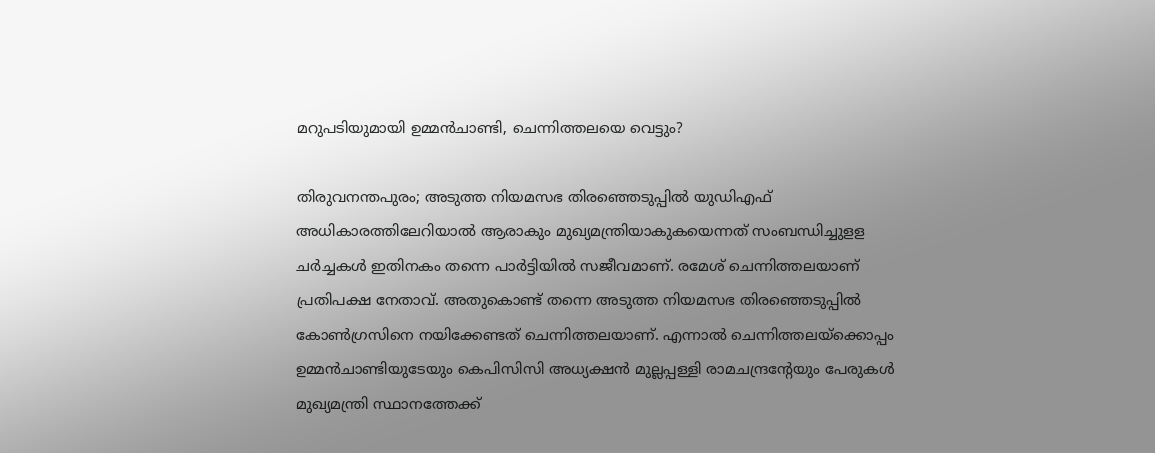മറുപടിയുമായി ഉമ്മൻചാണ്ടി, ചെന്നിത്തലയെ വെട്ടും?

തിരുവനന്തപുരം; അടുത്ത നിയമസഭ തിരഞ്ഞെടുപ്പിൽ യുഡിഎഫ് അധികാരത്തിലേറിയാൽ ആരാകും മുഖ്യമന്ത്രിയാകുകയെന്നത് സംബന്ധിച്ചുളള ചർച്ചകൾ ഇതിനകം തന്നെ പാർട്ടിയിൽ സജീവമാണ്. രമേശ് ചെന്നിത്തലയാണ് പ്രതിപക്ഷ നേതാവ്. അതുകൊണ്ട് തന്നെ അടുത്ത നിയമസഭ തിരഞ്ഞെടുപ്പിൽ കോൺഗ്രസിനെ നയിക്കേണ്ടത് ചെന്നിത്തലയാണ്. എന്നാൽ ചെന്നിത്തലയ്ക്കൊപ്പം ഉമ്മൻചാണ്ടിയുടേയും കെപിസിസി അധ്യക്ഷൻ മുല്ലപ്പള്ളി രാമചന്ദ്രന്റേയും പേരുകൾ മുഖ്യമന്ത്രി സ്ഥാനത്തേക്ക്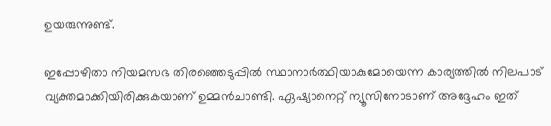ഉയരുന്നുണ്ട്.

ഇപ്പോഴിതാ നിയമസഭ തിരഞ്ഞെടുപ്പിൽ സ്ഥാനാർത്ഥിയാകുമോയെന്ന കാര്യത്തിൽ നിലപാട് വ്യക്തമാക്കിയിരിക്കുകയാണ് ഉമ്മൻചാണ്ടി. ഏഷ്യാനെറ്റ് ന്യൂസിനോടാണ് അദ്ദേഹം ഇത്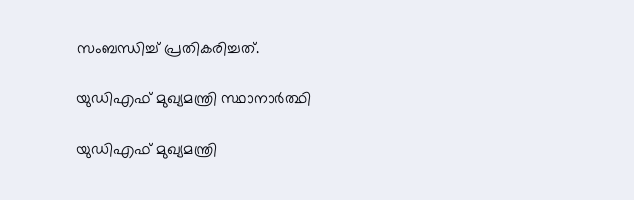സംബന്ധിച്ച് പ്രതികരിച്ചത്.

യുഡിഎഫ് മുഖ്യമന്ത്രി സ്ഥാനാർത്ഥി

യുഡിഎഫ് മുഖ്യമന്ത്രി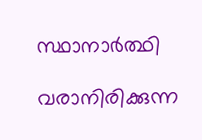സ്ഥാനാർത്ഥി

വരാനിരിക്കുന്ന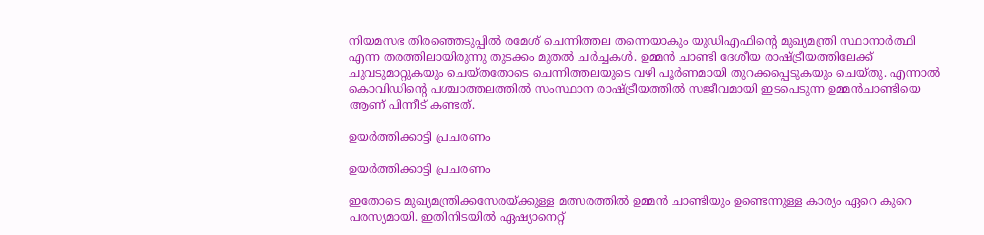നിയമസഭ തിരഞ്ഞെടുപ്പിൽ രമേശ് ചെന്നിത്തല തന്നെയാകും യുഡിഎഫിന്റെ മുഖ്യമന്ത്രി സ്ഥാനാർത്ഥി എന്ന തരത്തിലായിരുന്നു തുടക്കം മുതൽ ചർച്ചകൾ. ഉമ്മൻ ചാണ്ടി ദേശീയ രാഷ്ട്രീയത്തിലേക്ക് ചുവടുമാറ്റുകയും ചെയ്തതോടെ ചെന്നിത്തലയുടെ വഴി പൂർണമായി തുറക്കപ്പെടുകയും ചെയ്തു. എന്നാൽ കൊവിഡിന്റെ പശ്ചാത്തലത്തിൽ സംസ്ഥാന രാഷ്ട്രീയത്തിൽ സജീവമായി ഇടപെടുന്ന ഉമ്മൻചാണ്ടിയെ ആണ് പിന്നീട് കണ്ടത്.

ഉയർത്തിക്കാട്ടി പ്രചരണം

ഉയർത്തിക്കാട്ടി പ്രചരണം

ഇതോടെ മുഖ്യമന്ത്രിക്കസേരയ്ക്കുള്ള മത്സരത്തിൽ ഉമ്മൻ ചാണ്ടിയും ഉണ്ടെന്നുള്ള കാര്യം ഏറെ കുറെ പരസ്യമായി. ഇതിനിടയിൽ ഏഷ്യാനെറ്റ്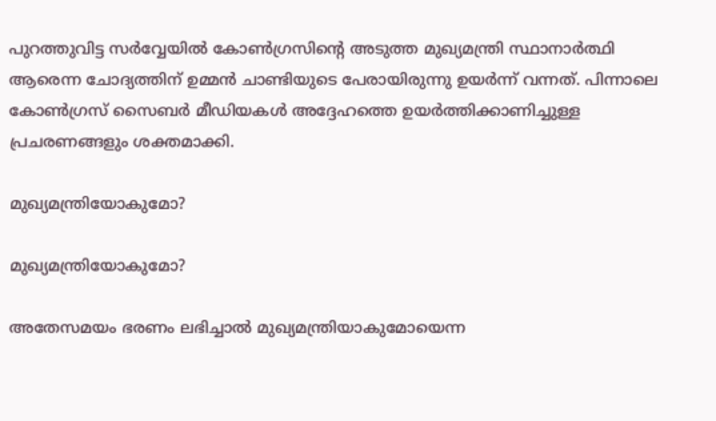പുറത്തുവിട്ട സർവ്വേയിൽ കോൺഗ്രസിന്റെ അടുത്ത മുഖ്യമന്ത്രി സ്ഥാനാർത്ഥി ആരെന്ന ചോദ്യത്തിന് ഉമ്മൻ ചാണ്ടിയുടെ പേരായിരുന്നു ഉയർന്ന് വന്നത്. പിന്നാലെ കോൺഗ്രസ് സൈബർ മീഡിയകൾ അദ്ദേഹത്തെ ഉയർത്തിക്കാണിച്ചുള്ള പ്രചരണങ്ങളും ശക്തമാക്കി.

മുഖ്യമന്ത്രിയോകുമോ?

മുഖ്യമന്ത്രിയോകുമോ?

അതേസമയം ഭരണം ലഭിച്ചാൽ മുഖ്യമന്ത്രിയാകുമോയെന്ന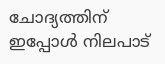ചോദ്യത്തിന് ഇപ്പോൾ നിലപാട്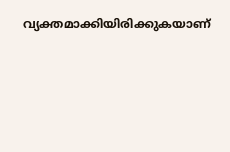വ്യക്തമാക്കിയിരിക്കുകയാണ്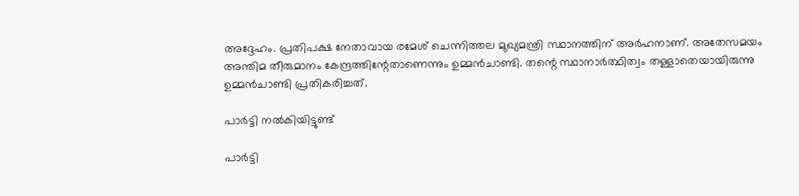അദ്ദേഹം. പ്രതിപക്ഷ നേതാവായ രമേശ് ചെന്നിത്തല മുഖ്യമന്ത്രി സ്ഥാനത്തിന് അര്‍ഹനാണ്. അതേസമയം അന്തിമ തീരുമാനം കേന്ദ്രത്തിന്റേതാണെന്നും ഉമ്മന്‍ചാണ്ടി. തന്റെ സ്ഥാനാർത്ഥിത്വം തള്ളാതെയായിരുന്നു ഉമ്മൻചാണ്ടി പ്രതികരിച്ചത്.

പാർട്ടി നൽകിയിട്ടുണ്ട്

പാർട്ടി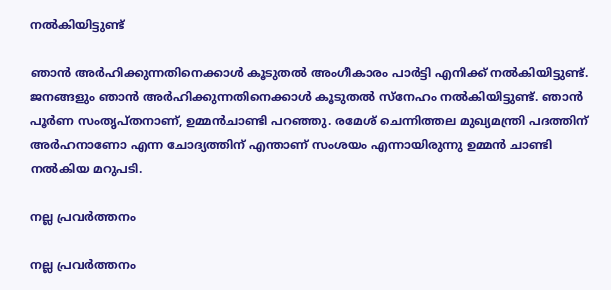നൽകിയിട്ടുണ്ട്

ഞാന്‍ അര്‍ഹിക്കുന്നതിനെക്കാള്‍ കൂടുതല്‍ അംഗീകാരം പാര്‍ട്ടി എനിക്ക് നല്‍കിയിട്ടുണ്ട്. ജനങ്ങളും ഞാന്‍ അര്‍ഹിക്കുന്നതിനെക്കാള്‍ കൂടുതല്‍ സ്‌നേഹം നല്‍കിയിട്ടുണ്ട്. ഞാന്‍ പൂര്‍ണ സംതൃപ്തനാണ്, ഉമ്മൻചാണ്ടി പറഞ്ഞു. രമേശ് ചെന്നിത്തല മുഖ്യമന്ത്രി പദത്തിന് അര്‍ഹനാണോ എന്ന ചോദ്യത്തിന് എന്താണ് സംശയം എന്നായിരുന്നു ഉമ്മന്‍ ചാണ്ടി നൽകിയ മറുപടി.

നല്ല പ്രവർത്തനം

നല്ല പ്രവർത്തനം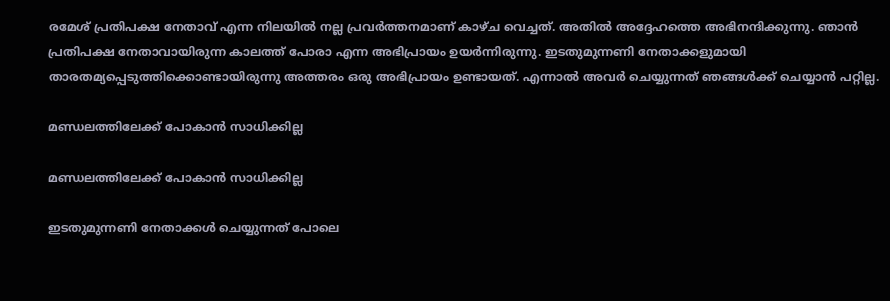രമേശ് പ്രതിപക്ഷ നേതാവ് എന്ന നിലയില്‍ നല്ല പ്രവര്‍ത്തനമാണ് കാഴ്ച വെച്ചത്. അതില്‍ അദ്ദേഹത്തെ അഭിനന്ദിക്കുന്നു. ഞാന്‍ പ്രതിപക്ഷ നേതാവായിരുന്ന കാലത്ത് പോരാ എന്ന അഭിപ്രായം ഉയർന്നിരുന്നു. ഇടതുമുന്നണി നേതാക്കളുമായി താരതമ്യപ്പെടുത്തിക്കൊണ്ടായിരുന്നു അത്തരം ഒരു അഭിപ്രായം ഉണ്ടായത്. എന്നാൽ അവർ ചെയ്യുന്നത് ഞങ്ങൾക്ക് ചെയ്യാൻ പറ്റില്ല.

മണ്ഡലത്തിലേക്ക് പോകാൻ സാധിക്കില്ല

മണ്ഡലത്തിലേക്ക് പോകാൻ സാധിക്കില്ല

ഇടതുമുന്നണി നേതാക്കൾ ചെയ്യുന്നത് പോലെ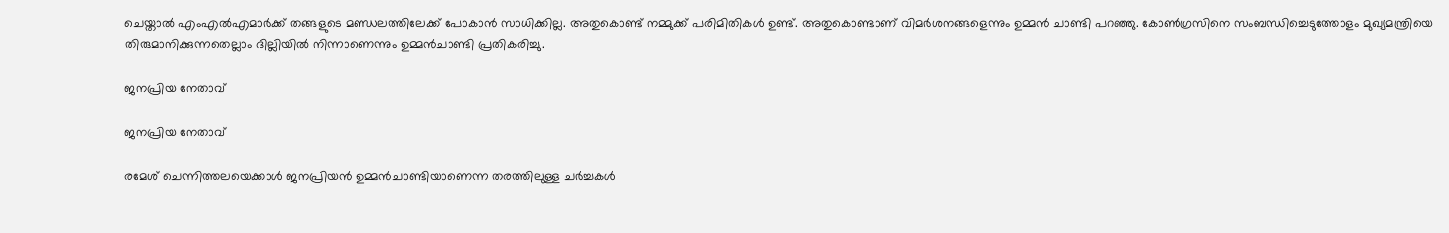ചെയ്താൽ എംഎൽഎമാർക്ക് തങ്ങളുടെ മണ്ഡലത്തിലേക്ക് പോകാൻ സാധിക്കില്ല. അതുകൊണ്ട് നമ്മുക്ക് പരിമിതികൾ ഉണ്ട്. അതുകൊണ്ടാണ് വിമർശനങ്ങളെന്നും ഉമ്മൻ ചാണ്ടി പറഞ്ഞു. കോൺഗ്രസിനെ സംബന്ധിച്ചെടുത്തോളം മുഖ്യമന്ത്രിയെ തിരുമാനിക്കുന്നതെല്ലാം ദില്ലിയിൽ നിന്നാണെന്നും ഉമ്മൻചാണ്ടി പ്രതികരിച്ചു.

ജനപ്രിയ നേതാവ്

ജനപ്രിയ നേതാവ്

രമേശ് ചെന്നിത്തലയെക്കാൾ ജനപ്രിയൻ ഉമ്മൻചാണ്ടിയാണെന്ന തരത്തിലുള്ള ചർച്ചകൾ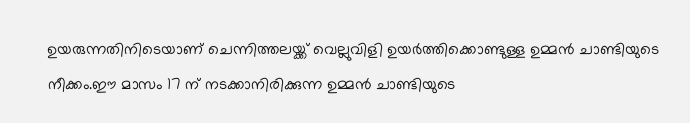ഉയരുന്നതിനിടെയാണ് ചെന്നിത്തലയ്ക്ക് വെല്ലുവിളി ഉയർത്തിക്കൊണ്ടുള്ള ഉമ്മൻ ചാണ്ടിയുടെ നീക്കം.ഈ മാസം 17 ന് നടക്കാനിരിക്കുന്ന ഉമ്മൻ ചാണ്ടിയുടെ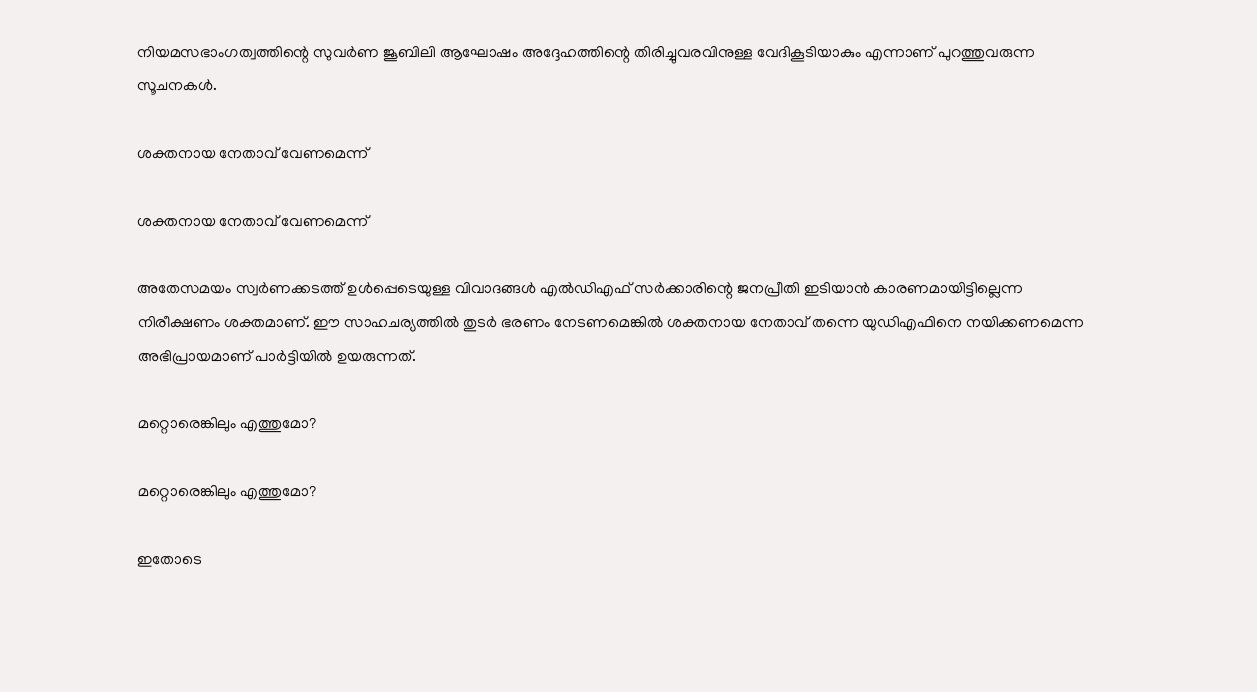നിയമസഭാംഗത്വത്തിന്റെ സുവർണ ജൂബിലി ആഘോഷം അദ്ദേഹത്തിന്റെ തിരിച്ചുവരവിനുള്ള വേദികൂടിയാകും എന്നാണ് പുറത്തുവരുന്ന സൂചനകൾ.

ശക്തനായ നേതാവ് വേണമെന്ന്

ശക്തനായ നേതാവ് വേണമെന്ന്

അതേസമയം സ്വർണക്കടത്ത് ഉൾപ്പെടെയുള്ള വിവാദങ്ങൾ എൽഡിഎഫ് സർക്കാരിന്റെ ജനപ്രീതി ഇടിയാൻ കാരണമായിട്ടില്ലെന്ന നിരീക്ഷണം ശക്തമാണ്. ഈ സാഹചര്യത്തിൽ തുടർ ഭരണം നേടണമെങ്കിൽ ശക്തനായ നേതാവ് തന്നെ യുഡിഎഫിനെ നയിക്കണമെന്ന അഭിപ്രായമാണ് പാർട്ടിയിൽ ഉയരുന്നത്.

മറ്റൊരെങ്കിലും എത്തുമോ?

മറ്റൊരെങ്കിലും എത്തുമോ?

ഇതോടെ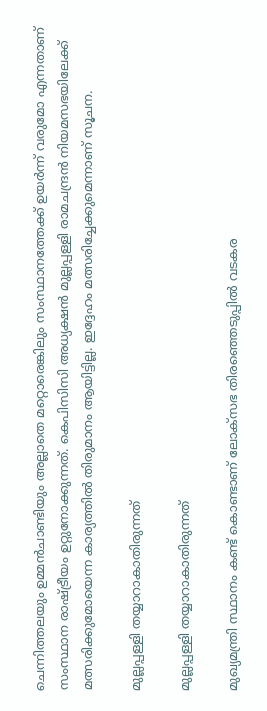ചെന്നിത്തലയും ഉമ്മൻചാണ്ടിയും അല്ലാതെ മറ്റൊരെങ്കിലും സംസ്ഥാനത്തേക്ക് ഉയർന്ന് വരുമോ എന്നതാണ് സംസ്ഥാന രാഷ്ട്രീയം ഉറ്റുനോക്കുന്നത്. കെപിസിസി അധ്യക്ഷൻ മുല്ലപ്പള്ളി രാമചന്ദ്രൻ നിയമസഭയിലേക്ക് മത്സരിക്കുമോയെന്ന കാര്യത്തിൽ തിരുമാനം ആയിട്ടില്ല. ഇദ്ദേഹം മത്സരിച്ചേക്കുമെന്നാണ് സൂചന.

മുല്ലപ്പള്ളി തയ്യാറാകാതിരുന്നത്

മുല്ലപ്പള്ളി തയ്യാറാകാതിരുന്നത്

മുഖ്യമന്ത്രി സ്ഥാനം കണ്ട് കൊണ്ടാണ് ലോക്സഭ തിരഞ്ഞെടുപ്പിൽ വടകര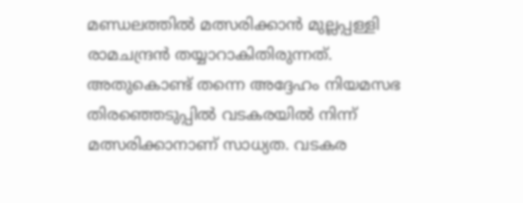മണ്ഡലത്തിൽ മത്സരിക്കാൻ മുല്ലപ്പള്ളി രാമചന്ദ്രൻ തയ്യാറാകിതിരുന്നത്. അതുകൊണ്ട് തന്നെ അദ്ദേഹം നിയമസഭ തിരഞ്ഞെടുപ്പിൽ വടകരയിൽ നിന്ന് മത്സരിക്കാനാണ് സാധ്യത. വടകര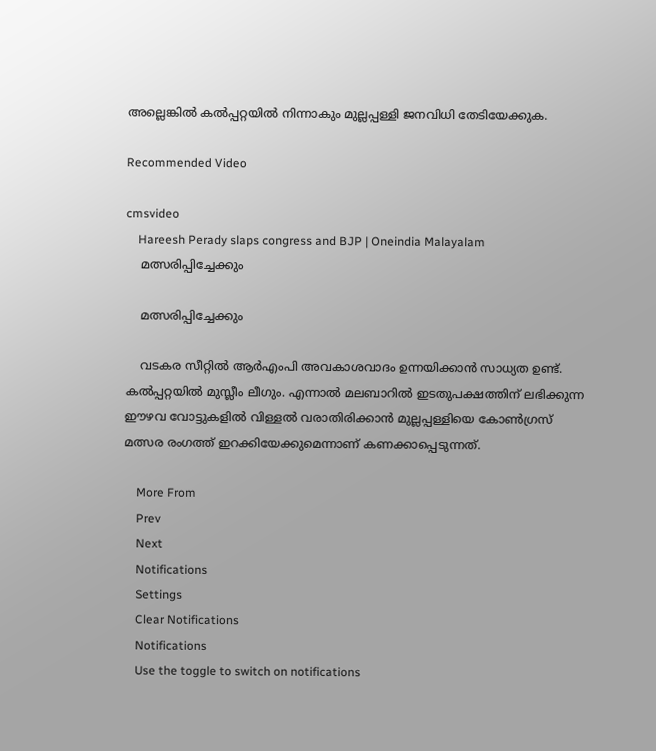അല്ലെങ്കിൽ കൽപ്പറ്റയിൽ നിന്നാകും മുല്ലപ്പള്ളി ജനവിധി തേടിയേക്കുക.

Recommended Video

cmsvideo
    Hareesh Perady slaps congress and BJP | Oneindia Malayalam
    മത്സരിപ്പിച്ചേക്കും

    മത്സരിപ്പിച്ചേക്കും

    വടകര സീറ്റിൽ ആർഎംപി അവകാശവാദം ഉന്നയിക്കാൻ സാധ്യത ഉണ്ട്. കൽപ്പറ്റയിൽ മുസ്ലീം ലീഗും. എന്നാൽ മലബാറിൽ ഇടതുപക്ഷത്തിന് ലഭിക്കുന്ന ഈഴവ വോട്ടുകളിൽ വിള്ളൽ വരാതിരിക്കാൻ മുല്ലപ്പള്ളിയെ കോൺഗ്രസ് മത്സര രംഗത്ത് ഇറക്കിയേക്കുമെന്നാണ് കണക്കാപ്പെടുന്നത്.

    More From
    Prev
    Next
    Notifications
    Settings
    Clear Notifications
    Notifications
    Use the toggle to switch on notifications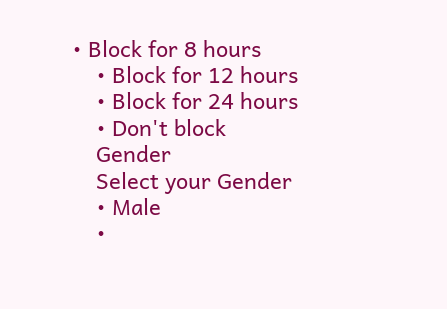• Block for 8 hours
    • Block for 12 hours
    • Block for 24 hours
    • Don't block
    Gender
    Select your Gender
    • Male
    •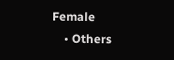Female
    • Others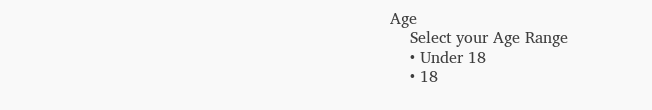Age
    Select your Age Range
    • Under 18
    • 18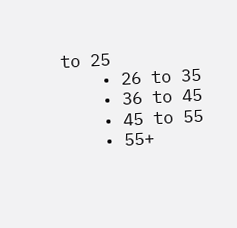to 25
    • 26 to 35
    • 36 to 45
    • 45 to 55
    • 55+